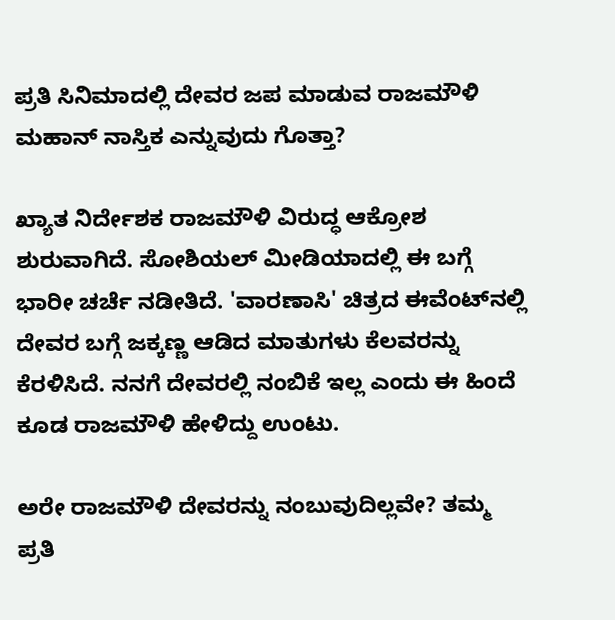ಪ್ರತಿ ಸಿನಿಮಾದಲ್ಲಿ ದೇವರ ಜಪ ಮಾಡುವ ರಾಜಮೌಳಿ ಮಹಾನ್ ನಾಸ್ತಿಕ ಎನ್ನುವುದು ಗೊತ್ತಾ?

ಖ್ಯಾತ ನಿರ್ದೇಶಕ ರಾಜಮೌಳಿ ವಿರುದ್ಧ ಆಕ್ರೋಶ ಶುರುವಾಗಿದೆ. ಸೋಶಿಯಲ್ ಮೀಡಿಯಾದಲ್ಲಿ ಈ ಬಗ್ಗೆ ಭಾರೀ ಚರ್ಚೆ ನಡೀತಿದೆ. 'ವಾರಣಾಸಿ' ಚಿತ್ರದ ಈವೆಂಟ್‌ನಲ್ಲಿ ದೇವರ ಬಗ್ಗೆ ಜಕ್ಕಣ್ಣ ಆಡಿದ ಮಾತುಗಳು ಕೆಲವರನ್ನು ಕೆರಳಿಸಿದೆ. ನನಗೆ ದೇವರಲ್ಲಿ ನಂಬಿಕೆ ಇಲ್ಲ ಎಂದು ಈ ಹಿಂದೆ ಕೂಡ ರಾಜಮೌಳಿ ಹೇಳಿದ್ದು ಉಂಟು.

ಅರೇ ರಾಜಮೌಳಿ ದೇವರನ್ನು ನಂಬುವುದಿಲ್ಲವೇ? ತಮ್ಮ ಪ್ರತಿ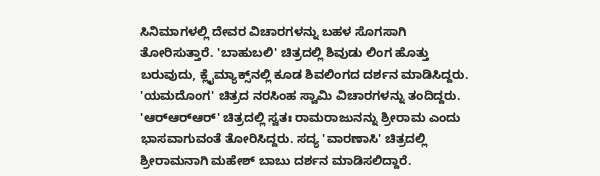ಸಿನಿಮಾಗಳಲ್ಲಿ ದೇವರ ವಿಚಾರಗಳನ್ನು ಬಹಳ ಸೊಗಸಾಗಿ ತೋರಿಸುತ್ತಾರೆ. 'ಬಾಹುಬಲಿ' ಚಿತ್ರದಲ್ಲಿ ಶಿವುಡು ಲಿಂಗ ಹೊತ್ತು ಬರುವುದು, ಕ್ಲೈಮ್ಯಾಕ್ಸ್‌ನಲ್ಲಿ ಕೂಡ ಶಿವಲಿಂಗದ ದರ್ಶನ ಮಾಡಿಸಿದ್ದರು. 'ಯಮದೊಂಗ' ಚಿತ್ರದ ನರಸಿಂಹ ಸ್ವಾಮಿ ವಿಚಾರಗಳನ್ನು ತಂದಿದ್ದರು. 'ಆರ್‌ಆರ್‌ಆರ್' ಚಿತ್ರದಲ್ಲಿ ಸ್ವತಃ ರಾಮರಾಜುನನ್ನು ಶ್ರೀರಾಮ ಎಂದು ಭಾಸವಾಗುವಂತೆ ತೋರಿಸಿದ್ದರು. ಸದ್ಯ 'ವಾರಣಾಸಿ' ಚಿತ್ರದಲ್ಲಿ ಶ್ರೀರಾಮನಾಗಿ ಮಹೇಶ್ ಬಾಬು ದರ್ಶನ ಮಾಡಿಸಲಿದ್ದಾರೆ.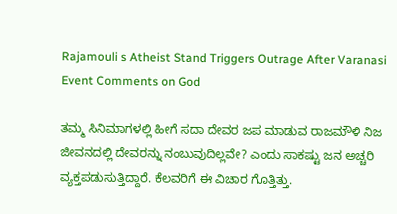Rajamouli s Atheist Stand Triggers Outrage After Varanasi Event Comments on God

ತಮ್ಮ ಸಿನಿಮಾಗಳಲ್ಲಿ ಹೀಗೆ ಸದಾ ದೇವರ ಜಪ ಮಾಡುವ ರಾಜಮೌಳಿ ನಿಜ ಜೀವನದಲ್ಲಿ ದೇವರನ್ನು ನಂಬುವುದಿಲ್ಲವೇ? ಎಂದು ಸಾಕಷ್ಟು ಜನ ಅಚ್ಚರಿ ವ್ಯಕ್ತಪಡುಸುತ್ತಿದ್ದಾರೆ. ಕೆಲವರಿಗೆ ಈ ವಿಚಾರ ಗೊತ್ತಿತ್ತು.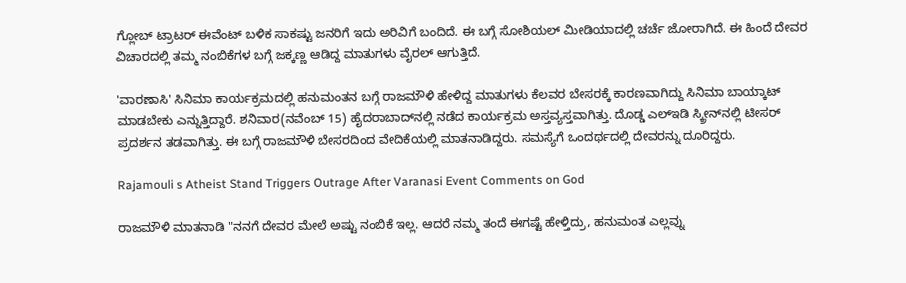ಗ್ಲೋಬ್ ಟ್ರಾಟರ್ ಈವೆಂಟ್ ಬಳಿಕ ಸಾಕಷ್ಟು ಜನರಿಗೆ ಇದು ಅರಿವಿಗೆ ಬಂದಿದೆ. ಈ ಬಗ್ಗೆ ಸೋಶಿಯಲ್ ಮೀಡಿಯಾದಲ್ಲಿ ಚರ್ಚೆ ಜೋರಾಗಿದೆ. ಈ ಹಿಂದೆ ದೇವರ ವಿಚಾರದಲ್ಲಿ ತಮ್ಮ ನಂಬಿಕೆಗಳ ಬಗ್ಗೆ ಜಕ್ಕಣ್ಣ ಆಡಿದ್ದ ಮಾತುಗಳು ವೈರಲ್ ಆಗುತ್ತಿದೆ.

'ವಾರಣಾಸಿ' ಸಿನಿಮಾ ಕಾರ್ಯಕ್ರಮದಲ್ಲಿ ಹನುಮಂತನ ಬಗ್ಗೆ ರಾಜಮೌಳಿ ಹೇಳಿದ್ದ ಮಾತುಗಳು ಕೆಲವರ ಬೇಸರಕ್ಕೆ ಕಾರಣವಾಗಿದ್ದು ಸಿನಿಮಾ ಬಾಯ್ಕಾಟ್ ಮಾಡಬೇಕು ಎನ್ನುತ್ತಿದ್ದಾರೆ. ಶನಿವಾರ(ನವೆಂಬ್ 15) ಹೈದರಾಬಾದ್‌ನಲ್ಲಿ ನಡೆದ ಕಾರ್ಯಕ್ರಮ ಅಸ್ತವ್ಯಸ್ತವಾಗಿತ್ತು. ದೊಡ್ಡ ಎಲ್‌ಇಡಿ ಸ್ಕ್ರೀನ್‌ನಲ್ಲಿ ಟೀಸರ್ ಪ್ರದರ್ಶನ ತಡವಾಗಿತ್ತು. ಈ ಬಗ್ಗೆ ರಾಜಮೌಳಿ ಬೇಸರದಿಂದ ವೇದಿಕೆಯಲ್ಲಿ ಮಾತನಾಡಿದ್ದರು. ಸಮಸ್ಯೆಗೆ ಒಂದರ್ಥದಲ್ಲಿ ದೇವರನ್ನು ದೂರಿದ್ದರು.

Rajamouli s Atheist Stand Triggers Outrage After Varanasi Event Comments on God

ರಾಜಮೌಳಿ ಮಾತನಾಡಿ "ನನಗೆ ದೇವರ ಮೇಲೆ ಅಷ್ಟು ನಂಬಿಕೆ ಇಲ್ಲ. ಆದರೆ ನಮ್ಮ ತಂದೆ ಈಗಷ್ಟೆ ಹೇಳ್ತಿದ್ರು, ಹನುಮಂತ ಎಲ್ಲವ್ನು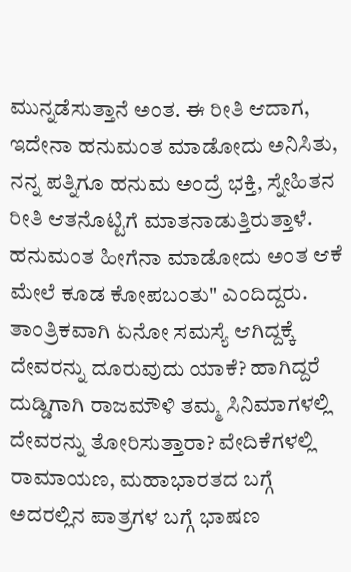ಮುನ್ನಡೆಸುತ್ತಾನೆ ಅಂತ. ಈ ರೀತಿ ಆದಾಗ, ಇದೇನಾ ಹನುಮಂತ ಮಾಡೋದು ಅನಿಸಿತು, ನನ್ನ ಪತ್ನಿಗೂ ಹನುಮ ಅಂದ್ರೆ ಭಕ್ತಿ, ಸ್ನೇಹಿತನ ರೀತಿ ಆತನೊಟ್ಟಿಗೆ ಮಾತನಾಡುತ್ತಿರುತ್ತಾಳೆ. ಹನುಮಂತ ಹೀಗೆನಾ ಮಾಡೋದು ಅಂತ ಆಕೆ ಮೇಲೆ ಕೂಡ ಕೋಪಬಂತು" ಎಂದಿದ್ದರು. ತಾಂತ್ರಿಕವಾಗಿ ಏನೋ ಸಮಸ್ಯೆ ಆಗಿದ್ದಕ್ಕೆ ದೇವರನ್ನು ದೂರುವುದು ಯಾಕೆ? ಹಾಗಿದ್ದರೆ ದುಡ್ಡಿಗಾಗಿ ರಾಜಮೌಳಿ ತಮ್ಮ ಸಿನಿಮಾಗಳಲ್ಲಿ ದೇವರನ್ನು ತೋರಿಸುತ್ತಾರಾ? ವೇದಿಕೆಗಳಲ್ಲಿ ರಾಮಾಯಣ, ಮಹಾಭಾರತದ ಬಗ್ಗೆ ಅದರಲ್ಲಿನ ಪಾತ್ರಗಳ ಬಗ್ಗೆ ಭಾಷಣ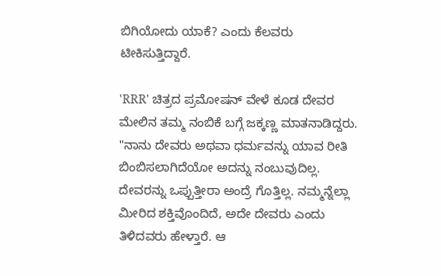ಬಿಗಿಯೋದು ಯಾಕೆ? ಎಂದು ಕೆಲವರು ಟೀಕಿಸುತ್ತಿದ್ದಾರೆ.

'RRR' ಚಿತ್ರದ ಪ್ರಮೋಷನ್ ವೇಳೆ ಕೂಡ ದೇವರ ಮೇಲಿನ ತಮ್ಮ ನಂಬಿಕೆ ಬಗ್ಗೆ ಜಕ್ಕಣ್ಣ ಮಾತನಾಡಿದ್ದರು. "ನಾನು ದೇವರು ಅಥವಾ ಧರ್ಮವನ್ನು ಯಾವ ರೀತಿ ಬಿಂಬಿಸಲಾಗಿದೆಯೋ ಅದನ್ನು ನಂಬುವುದಿಲ್ಲ. ದೇವರನ್ನು ಒಪ್ಪುತ್ತೀರಾ ಅಂದ್ರೆ ಗೊತ್ತಿಲ್ಲ. ನಮ್ಮನ್ನೆಲ್ಲಾ ಮೀರಿದ ಶಕ್ತಿವೊಂದಿದೆ, ಅದೇ ದೇವರು ಎಂದು ತಿಳಿದವರು ಹೇಳ್ತಾರೆ. ಆ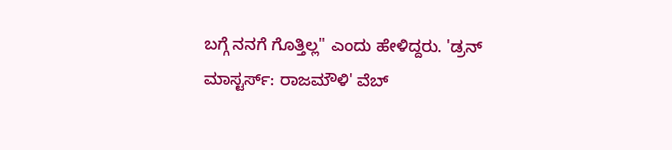ಬಗ್ಗೆ ನನಗೆ ಗೊತ್ತಿಲ್ಲ" ಎಂದು ಹೇಳಿದ್ದರು. 'ಡ್ರನ್ ಮಾಸ್ಟರ್ಸ್: ರಾಜಮೌಳಿ' ವೆಬ್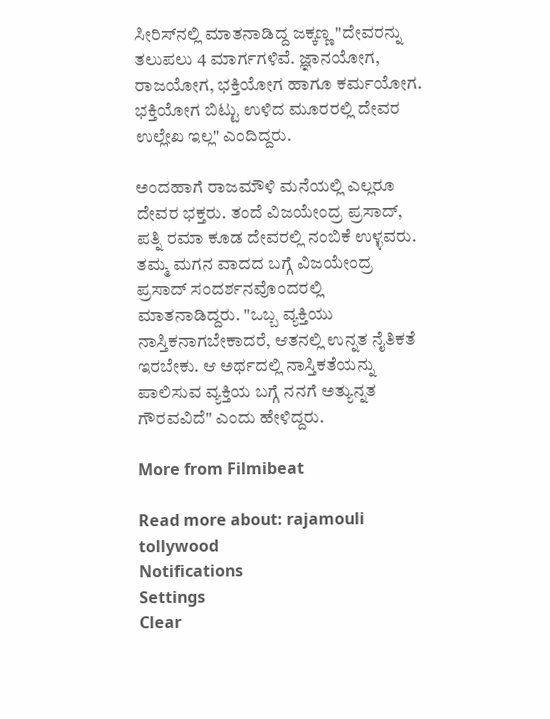ಸೀರಿಸ್‌ನಲ್ಲಿ ಮಾತನಾಡಿದ್ದ ಜಕ್ಕಣ್ಣ "ದೇವರನ್ನು ತಲುಪಲು 4 ಮಾರ್ಗಗಳಿವೆ. ಜ್ಞಾನಯೋಗ, ರಾಜಯೋಗ, ಭಕ್ತಿಯೋಗ ಹಾಗೂ ಕರ್ಮಯೋಗ. ಭಕ್ತಿಯೋಗ ಬಿಟ್ಟು ಉಳಿದ ಮೂರರಲ್ಲಿ ದೇವರ ಉಲ್ಲೇಖ ಇಲ್ಲ" ಎಂದಿದ್ದರು.

ಅಂದಹಾಗೆ ರಾಜಮೌಳಿ ಮನೆಯಲ್ಲಿ ಎಲ್ಲರೂ ದೇವರ ಭಕ್ತರು. ತಂದೆ ವಿಜಯೇಂದ್ರ ಪ್ರಸಾದ್, ಪತ್ನಿ ರಮಾ ಕೂಡ ದೇವರಲ್ಲಿ ನಂಬಿಕೆ ಉಳ್ಳವರು. ತಮ್ಮ ಮಗನ ವಾದದ ಬಗ್ಗೆ ವಿಜಯೇಂದ್ರ ಪ್ರಸಾದ್ ಸಂದರ್ಶನವೊಂದರಲ್ಲಿ ಮಾತನಾಡಿದ್ದರು. "ಒಬ್ಬ ವ್ಯಕ್ತಿಯು ನಾಸ್ತಿಕನಾಗಬೇಕಾದರೆ, ಆತನಲ್ಲಿ ಉನ್ನತ ನೈತಿಕತೆ ಇರಬೇಕು. ಆ ಅರ್ಥದಲ್ಲಿ ನಾಸ್ತಿಕತೆಯನ್ನು ಪಾಲಿಸುವ ವ್ಯಕ್ತಿಯ ಬಗ್ಗೆ ನನಗೆ ಅತ್ಯುನ್ನತ ಗೌರವವಿದೆ" ಎಂದು ಹೇಳಿದ್ದರು.

More from Filmibeat

Read more about: rajamouli tollywood
Notifications
Settings
Clear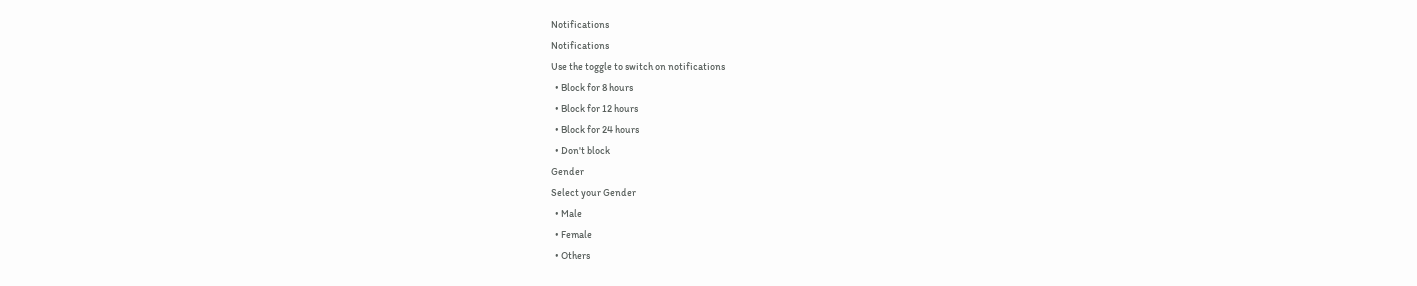Notifications
Notifications
Use the toggle to switch on notifications
  • Block for 8 hours
  • Block for 12 hours
  • Block for 24 hours
  • Don't block
Gender
Select your Gender
  • Male
  • Female
  • Others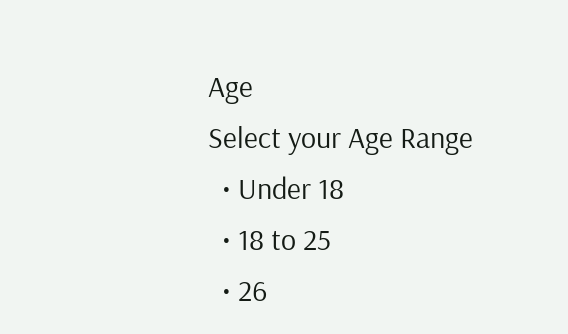Age
Select your Age Range
  • Under 18
  • 18 to 25
  • 26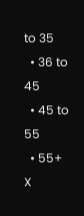to 35
  • 36 to 45
  • 45 to 55
  • 55+
X